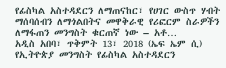የፊስካል አስተዳደርን ለማጠናከር፣ የሀገር ውስጥ ሃብት ማሰባሰብን ለማጎልበትና መዋቅራዊ የሪፎርም ስራዎችን ለማፋጠን መንግስት ቁርጠኛ ነው – አቶ…
አዲስ አበባ፣ ጥቅምት 13፣ 2018 (ኤፍ ኤም ሲ) የኢትዮጵያ መንግስት የፊስካል አስተዳደርን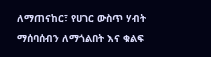ለማጠናከር፣ የሀገር ውስጥ ሃብት ማሰባሰብን ለማጎልበት እና ቁልፍ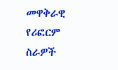መዋቅራዊ የሪፎርም ስራዎች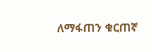ለማፋጠን ቁርጠኛ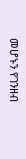መሆኑን የገንዘብ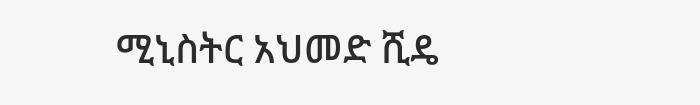ሚኒስትር አህመድ ሺዴ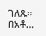ገለጹ።
በአቶ…